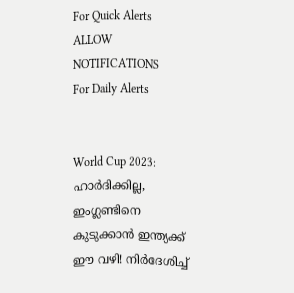For Quick Alerts
ALLOW NOTIFICATIONS
For Daily Alerts


World Cup 2023: ഹാര്‍ദിക്കില്ല, ഇംഗ്ലണ്ടിനെ കുടുക്കാന്‍ ഇന്ത്യക്ക് ഈ വഴി! നിര്‍ദേശിച്ച്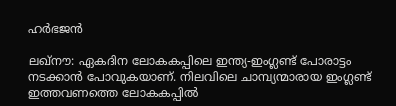ഹര്‍ഭജന്‍

ലഖ്‌നൗ: ഏകദിന ലോകകപ്പിലെ ഇന്ത്യ-ഇംഗ്ലണ്ട് പോരാട്ടം നടക്കാന്‍ പോവുകയാണ്. നിലവിലെ ചാമ്പ്യന്മാരായ ഇംഗ്ലണ്ട് ഇത്തവണത്തെ ലോകകപ്പില്‍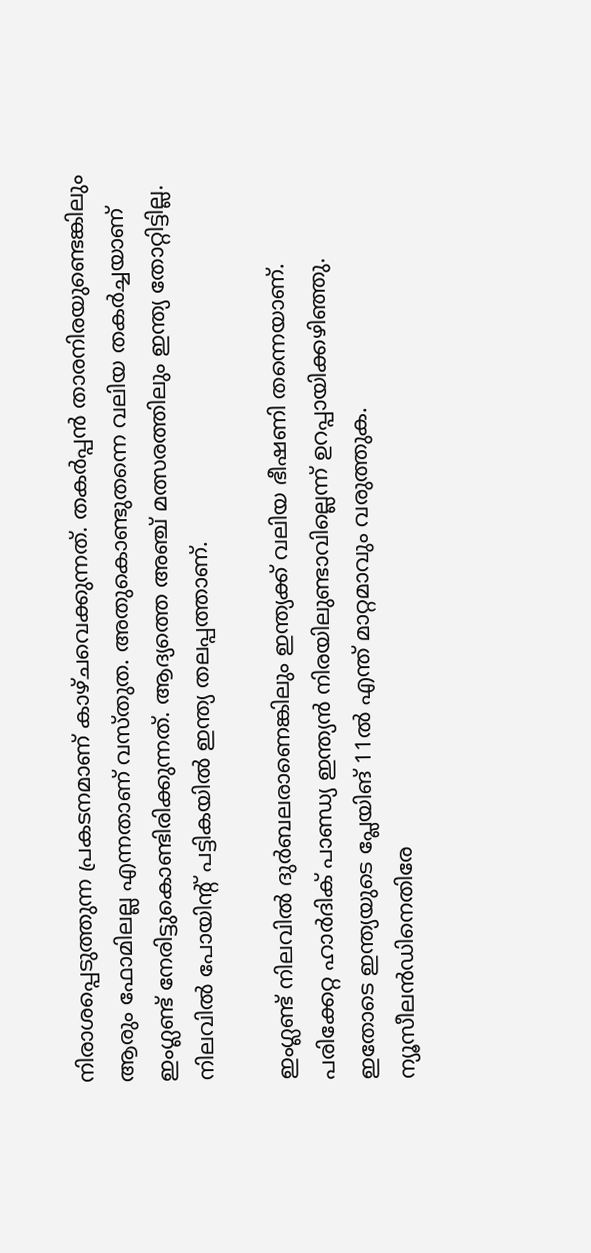നിരാശപ്പെടുത്തുന്ന പ്രകടനമാണ് കാഴ്ചവെക്കുന്നത്. തകര്‍പ്പന്‍ താരനിരയുണ്ടെങ്കിലും ആരും ഫോമിലല്ല എന്നതാണ് വസ്തുത. അതുകൊണ്ടുതന്നെ വലിയ തകര്‍ച്ചയാണ് ഇംഗ്ലണ്ട് നേരിട്ടുകൊണ്ടിരിക്കുന്നത്. ആദ്യത്തെ അഞ്ച് മത്സരത്തിലും ഇന്ത്യ തോറ്റിട്ടില്ല. നിലവില്‍ പോയിന്റ് പട്ടികയില്‍ ഇന്ത്യ തലപ്പത്താണ്.

ഇംഗ്ലണ്ട് നിലവില്‍ ദുര്‍ബലരാണെങ്കിലും ഇന്ത്യക്ക് വലിയ ഭീഷണി തന്നെയാണ്. പരിക്കേറ്റ ഹാര്‍ദിക് പാണ്ഡ്യ ഇന്ത്യന്‍ നിരയിലുണ്ടാവില്ലെന്ന് ഉറപ്പായിക്കഴിഞ്ഞു. ഇതോടെ ഇന്ത്യയുടെ പ്ലേയിങ് 11ല്‍ എന്ത് മാറ്റമാവും വരുത്തുക. ന്യൂസീലന്‍ഡിനെതിരേ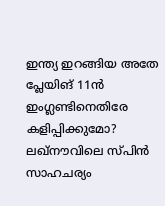ഇന്ത്യ ഇറങ്ങിയ അതേ പ്ലേയിങ് 11ന്‍ ഇംഗ്ലണ്ടിനെതിരേ കളിപ്പിക്കുമോ? ലഖ്‌നൗവിലെ സ്പിന്‍ സാഹചര്യം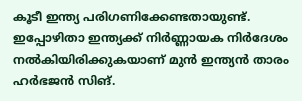കൂടീ ഇന്ത്യ പരിഗണിക്കേണ്ടതായുണ്ട്. ഇപ്പോഴിതാ ഇന്ത്യക്ക് നിര്‍ണ്ണായക നിര്‍ദേശം നല്‍കിയിരിക്കുകയാണ് മുന്‍ ഇന്ത്യന്‍ താരം ഹര്‍ഭജന്‍ സിങ്.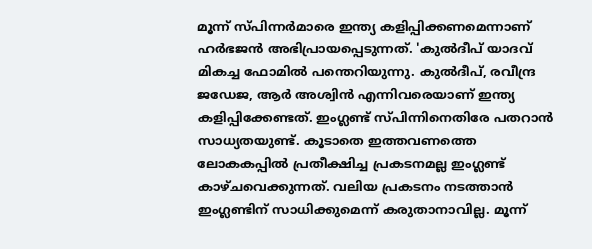മൂന്ന് സ്പിന്നര്‍മാരെ ഇന്ത്യ കളിപ്പിക്കണമെന്നാണ് ഹര്‍ഭജന്‍ അഭിപ്രായപ്പെടുന്നത്. 'കുല്‍ദീപ് യാദവ് മികച്ച ഫോമില്‍ പന്തെറിയുന്നു. കുല്‍ദീപ്, രവീന്ദ്ര ജഡേജ, ആര്‍ അശ്വിന്‍ എന്നിവരെയാണ് ഇന്ത്യ കളിപ്പിക്കേണ്ടത്. ഇംഗ്ലണ്ട് സ്പിന്നിനെതിരേ പതറാന്‍ സാധ്യതയുണ്ട്. കൂടാതെ ഇത്തവണത്തെ ലോകകപ്പില്‍ പ്രതീക്ഷിച്ച പ്രകടനമല്ല ഇംഗ്ലണ്ട് കാഴ്ചവെക്കുന്നത്. വലിയ പ്രകടനം നടത്താന്‍ ഇംഗ്ലണ്ടിന് സാധിക്കുമെന്ന് കരുതാനാവില്ല. മൂന്ന്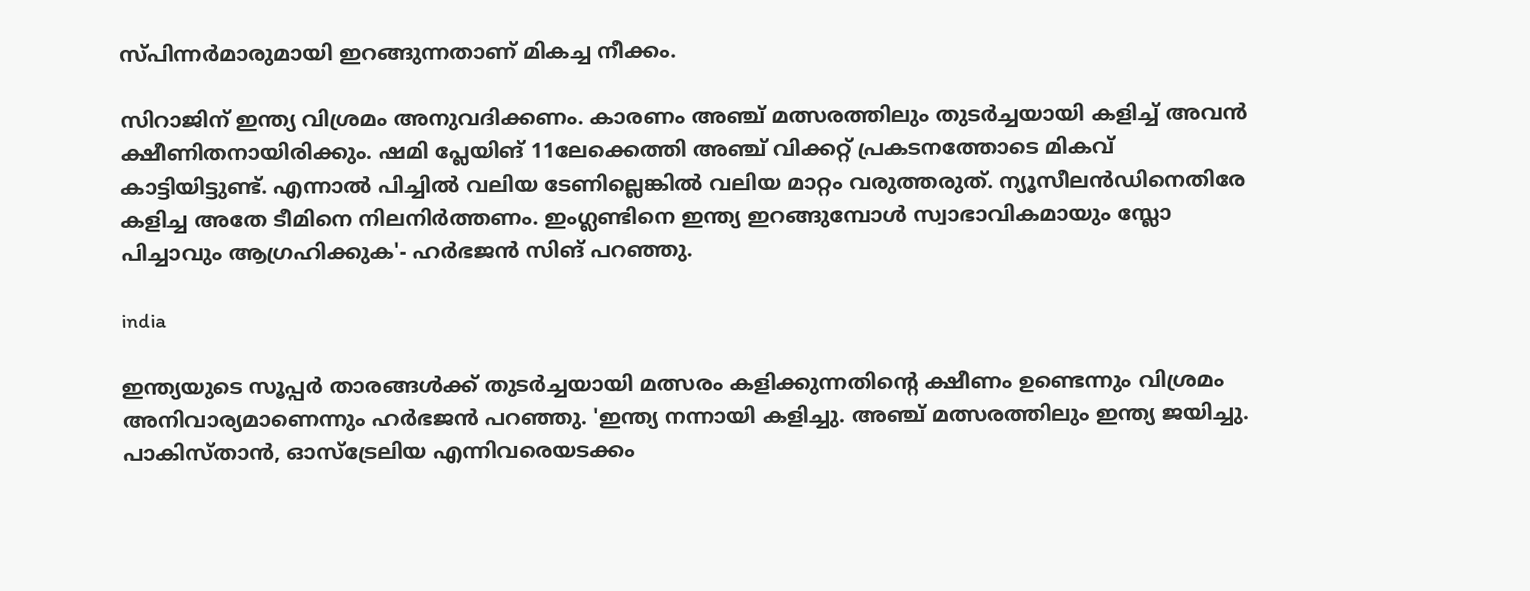സ്പിന്നര്‍മാരുമായി ഇറങ്ങുന്നതാണ് മികച്ച നീക്കം.

സിറാജിന് ഇന്ത്യ വിശ്രമം അനുവദിക്കണം. കാരണം അഞ്ച് മത്സരത്തിലും തുടര്‍ച്ചയായി കളിച്ച് അവന്‍ ക്ഷീണിതനായിരിക്കും. ഷമി പ്ലേയിങ് 11ലേക്കെത്തി അഞ്ച് വിക്കറ്റ് പ്രകടനത്തോടെ മികവ് കാട്ടിയിട്ടുണ്ട്. എന്നാല്‍ പിച്ചില്‍ വലിയ ടേണില്ലെങ്കില്‍ വലിയ മാറ്റം വരുത്തരുത്. ന്യൂസീലന്‍ഡിനെതിരേ കളിച്ച അതേ ടീമിനെ നിലനിര്‍ത്തണം. ഇംഗ്ലണ്ടിനെ ഇന്ത്യ ഇറങ്ങുമ്പോള്‍ സ്വാഭാവികമായും സ്ലോ പിച്ചാവും ആഗ്രഹിക്കുക'- ഹര്‍ഭജന്‍ സിങ് പറഞ്ഞു.

india

ഇന്ത്യയുടെ സൂപ്പര്‍ താരങ്ങള്‍ക്ക് തുടര്‍ച്ചയായി മത്സരം കളിക്കുന്നതിന്റെ ക്ഷീണം ഉണ്ടെന്നും വിശ്രമം അനിവാര്യമാണെന്നും ഹര്‍ഭജന്‍ പറഞ്ഞു. 'ഇന്ത്യ നന്നായി കളിച്ചു. അഞ്ച് മത്സരത്തിലും ഇന്ത്യ ജയിച്ചു. പാകിസ്താന്‍, ഓസ്‌ട്രേലിയ എന്നിവരെയടക്കം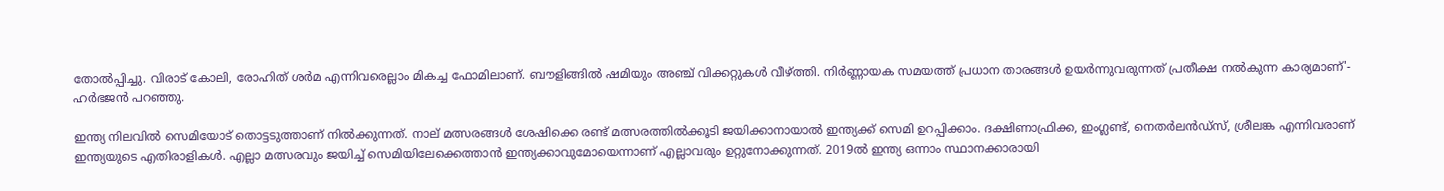തോല്‍പ്പിച്ചു. വിരാട് കോലി, രോഹിത് ശര്‍മ എന്നിവരെല്ലാം മികച്ച ഫോമിലാണ്. ബൗളിങ്ങില്‍ ഷമിയും അഞ്ച് വിക്കറ്റുകള്‍ വീഴ്ത്തി. നിര്‍ണ്ണായക സമയത്ത് പ്രധാന താരങ്ങള്‍ ഉയര്‍ന്നുവരുന്നത് പ്രതീക്ഷ നല്‍കുന്ന കാര്യമാണ്'- ഹര്‍ഭജന്‍ പറഞ്ഞു.

ഇന്ത്യ നിലവില്‍ സെമിയോട് തൊട്ടടുത്താണ് നില്‍ക്കുന്നത്. നാല് മത്സരങ്ങള്‍ ശേഷിക്കെ രണ്ട് മത്സരത്തില്‍ക്കൂടി ജയിക്കാനായാല്‍ ഇന്ത്യക്ക് സെമി ഉറപ്പിക്കാം. ദക്ഷിണാഫ്രിക്ക, ഇംഗ്ലണ്ട്, നെതര്‍ലന്‍ഡ്‌സ്, ശ്രീലങ്ക എന്നിവരാണ് ഇന്ത്യയുടെ എതിരാളികള്‍. എല്ലാ മത്സരവും ജയിച്ച് സെമിയിലേക്കെത്താന്‍ ഇന്ത്യക്കാവുമോയെന്നാണ് എല്ലാവരും ഉറ്റുനോക്കുന്നത്. 2019ല്‍ ഇന്ത്യ ഒന്നാം സ്ഥാനക്കാരായി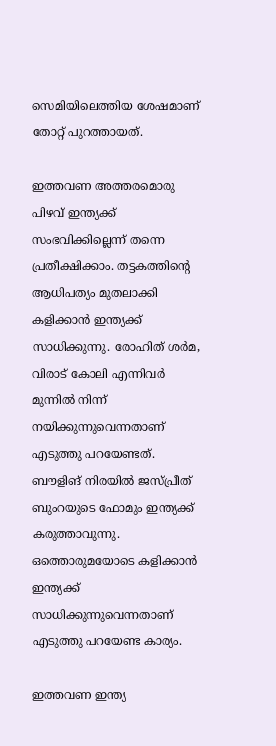സെമിയിലെത്തിയ ശേഷമാണ് തോറ്റ് പുറത്തായത്.

ഇത്തവണ അത്തരമൊരു പിഴവ് ഇന്ത്യക്ക് സംഭവിക്കില്ലെന്ന് തന്നെ പ്രതീക്ഷിക്കാം. തട്ടകത്തിന്റെ ആധിപത്യം മുതലാക്കി കളിക്കാന്‍ ഇന്ത്യക്ക് സാധിക്കുന്നു. രോഹിത് ശര്‍മ, വിരാട് കോലി എന്നിവര്‍ മുന്നില്‍ നിന്ന് നയിക്കുന്നുവെന്നതാണ് എടുത്തു പറയേണ്ടത്. ബൗളിങ് നിരയില്‍ ജസ്പ്രീത് ബുംറയുടെ ഫോമും ഇന്ത്യക്ക് കരുത്താവുന്നു. ഒത്തൊരുമയോടെ കളിക്കാന്‍ ഇന്ത്യക്ക് സാധിക്കുന്നുവെന്നതാണ് എടുത്തു പറയേണ്ട കാര്യം.

ഇത്തവണ ഇന്ത്യ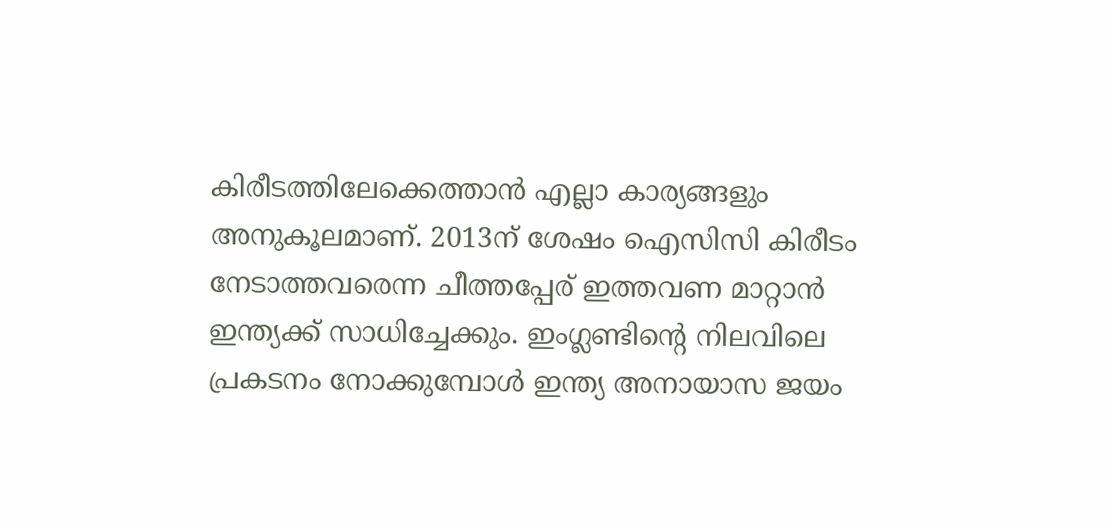കിരീടത്തിലേക്കെത്താന്‍ എല്ലാ കാര്യങ്ങളും അനുകൂലമാണ്. 2013ന് ശേഷം ഐസിസി കിരീടം നേടാത്തവരെന്ന ചീത്തപ്പേര് ഇത്തവണ മാറ്റാന്‍ ഇന്ത്യക്ക് സാധിച്ചേക്കും. ഇംഗ്ലണ്ടിന്റെ നിലവിലെ പ്രകടനം നോക്കുമ്പോള്‍ ഇന്ത്യ അനായാസ ജയം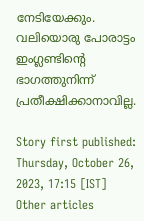നേടിയേക്കും. വലിയൊരു പോരാട്ടം ഇംഗ്ലണ്ടിന്റെ ഭാഗത്തുനിന്ന് പ്രതീക്ഷിക്കാനാവില്ല.

Story first published: Thursday, October 26, 2023, 17:15 [IST]
Other articles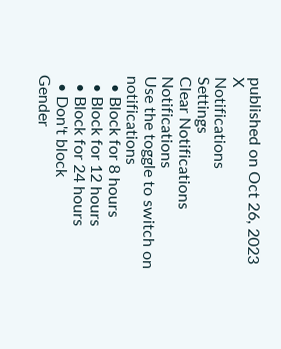published on Oct 26, 2023
X
Notifications
Settings
Clear Notifications
Notifications
Use the toggle to switch on notifications
  • Block for 8 hours
  • Block for 12 hours
  • Block for 24 hours
  • Don't block
Gender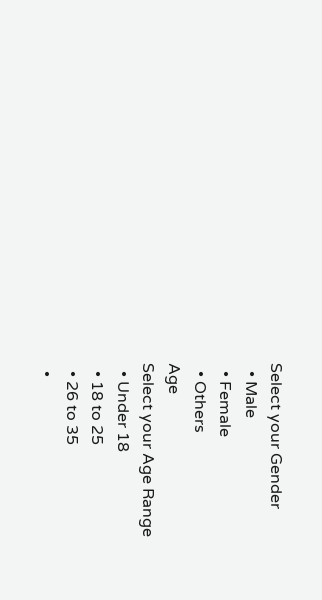Select your Gender
  • Male
  • Female
  • Others
Age
Select your Age Range
  • Under 18
  • 18 to 25
  • 26 to 35
  •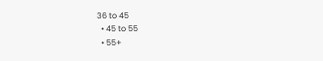36 to 45
  • 45 to 55
  • 55+